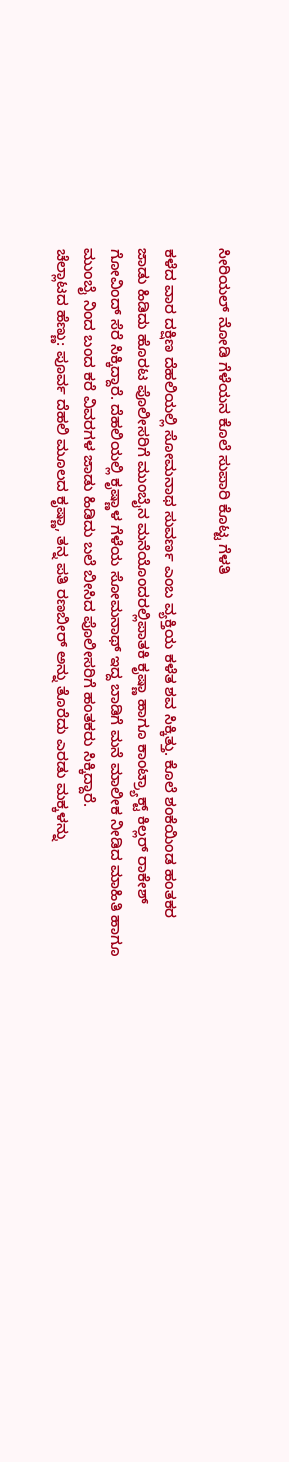ಸೀರಿಯಲ್ ನೋಡಿ ಗೆಳೆಯನ ಕೊಲೆ ಸುಪಾರಿ ಕೊಟ್ಟ ಗೆಳತಿ

ಕಳೆದ ವಾರ ದಕ್ಷಿಣ ದೆಹಲಿಯಲ್ಲಿ ಸೋಮನಾಥ ಸುವರ್ಣ ಎಂಬ ವ್ಯಕ್ತಿಯ ಕಳೆತ ಶವ ಸಿಕ್ಕಿತ್ತು. ಕೊಲೆ ಶಂಕೆಯಿಂಡ ಹಂತಕರ ಜಾಡು ಹಿಡಿದು ಹೊರಟ ಪೊಲೀಸರಿಗೆ ಮುಂಬೈನ ಮನೆಯೊಂದರಲ್ಲಿಪಾತಕಿ ಕೃಷ್ಣಾ ಹಾಗೂ ಕಾಂಟ್ರ್ಯಾಕ್ಟ್ ಕಿಲ್ಲರ್ ರಾಕೇಶ್ ಗೋವಿಂದ್ ಸೆರೆ ಸಿಕ್ಕಿದ್ದಾರೆ. ದೆಹಲಿಯಲ್ಲಿ ಕೃಷ್ಣಾಳ ಗೆಳೆಯ ಸೋಮನಾಥ್ ಇದ್ದ ಬಾಡಿಗೆ ಮನೆ ಮಾಲೀಕ ನೀಡಿದ ಮಾಹಿತಿ ಹಾಗೂ ಮುಂಬೈ ನಿಂದ ಬಂದ ಕರೆ ವಿವರಗಳ ಜಾಡು ಹಿಡಿದು ಬಲೆ ಬೀಸಿದ ಪೊಲೀಸರಿಗೆ ಹಂತಕರು ಸಿಕ್ಕಿದ್ದಾರೆ.
ಚೆಲ್ಲಾಟದ ಹೆಣ್ಣು: ಪೂರ್ವ ದೆಹಲಿ ಮೂಲದ ಕೃಷ್ಣಾ, ತನ್ನ ಪತಿ ರಣಬೀರ್ ಅನ್ನು ತೊರೆದು ಎರಡು ಮಕ್ಕಳನ್ನು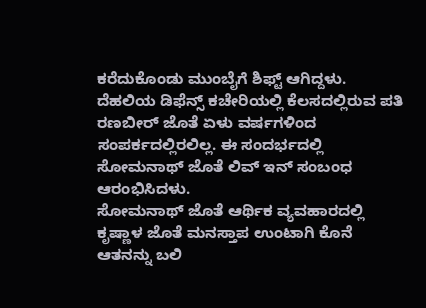ಕರೆದುಕೊಂಡು ಮುಂಬೈಗೆ ಶಿಫ್ಟ್ ಆಗಿದ್ದಳು. ದೆಹಲಿಯ ಡಿಫೆನ್ಸ್ ಕಚೇರಿಯಲ್ಲಿ ಕೆಲಸದಲ್ಲಿರುವ ಪತಿ ರಣಬೀರ್ ಜೊತೆ ಏಳು ವರ್ಷಗಳಿಂದ ಸಂಪರ್ಕದಲ್ಲಿರಲಿಲ್ಲ. ಈ ಸಂದರ್ಭದಲ್ಲಿ ಸೋಮನಾಥ್ ಜೊತೆ ಲಿವ್ ಇನ್ ಸಂಬಂಧ ಆರಂಭಿಸಿದಳು.
ಸೋಮನಾಥ್ ಜೊತೆ ಆರ್ಥಿಕ ವ್ಯವಹಾರದಲ್ಲಿ ಕೃಷ್ಣಾಳ ಜೊತೆ ಮನಸ್ತಾಪ ಉಂಟಾಗಿ ಕೊನೆ ಆತನನ್ನು ಬಲಿ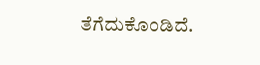ತೆಗೆದುಕೊಂಡಿದೆ.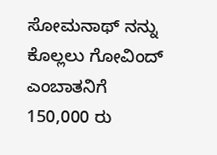ಸೋಮನಾಥ್ ನನ್ನು ಕೊಲ್ಲಲು ಗೋವಿಂದ್ ಎಂಬಾತನಿಗೆ 150,000 ರು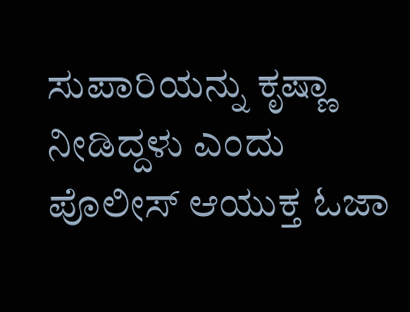ಸುಪಾರಿಯನ್ನು ಕೃಷ್ಣಾ ನೀಡಿದ್ದಳು ಎಂದು ಪೊಲೀಸ್ ಆಯುಕ್ತ ಓಜಾ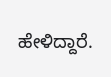ಹೇಳಿದ್ದಾರೆ.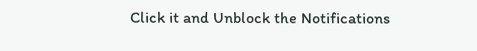Click it and Unblock the Notifications